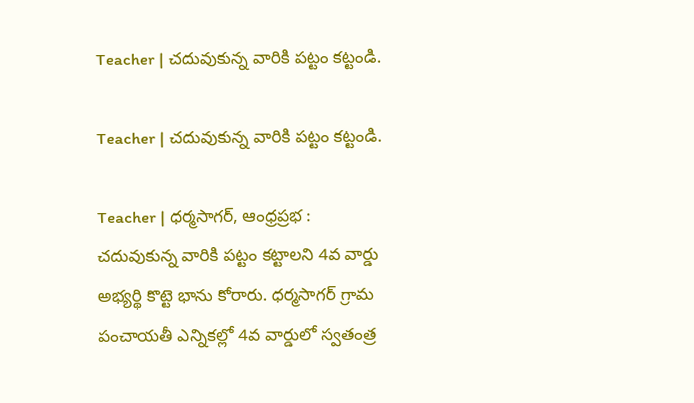Teacher | చదువుకున్న వారికి పట్టం కట్టండి.

Teacher | చదువుకున్న వారికి పట్టం కట్టండి.

Teacher | ధర్మసాగర్, ఆంధ్రప్రభ : చదువుకున్న వారికి పట్టం కట్టాలని 4వ వార్డు అభ్యర్థి కొట్టె భాను కోరారు. ధర్మసాగర్ గ్రామ పంచాయతీ ఎన్నికల్లో 4వ వార్డులో స్వతంత్ర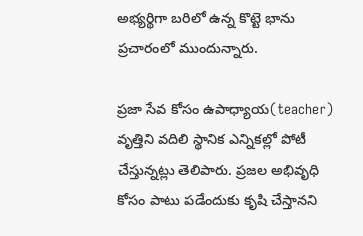అభ్యర్థిగా బరిలో ఉన్న కొట్టె భాను ప్రచారంలో ముందున్నారు.

ప్రజా సేవ కోసం ఉపాధ్యాయ(teacher) వృత్తిని వదిలి స్థానిక ఎన్నికల్లో పోటీ చేస్తున్నట్లు తెలిపారు. ప్రజల అభివృధి కోసం పాటు పడేందుకు కృషి చేస్తానని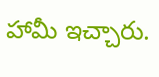హామీ ఇచ్చారు.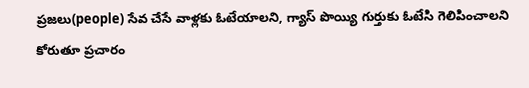ప్రజలు(people) సేవ చేసే వాళ్లకు ఓటేయాలని, గ్యాస్ పొయ్యి గుర్తుకు ఓటేసి గెలిపించాలని కోరుతూ ప్రచారం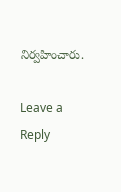నిర్వహించారు.

Leave a Reply